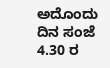ಅದೊಂದು ದಿನ ಸಂಜೆ 4.30 ರ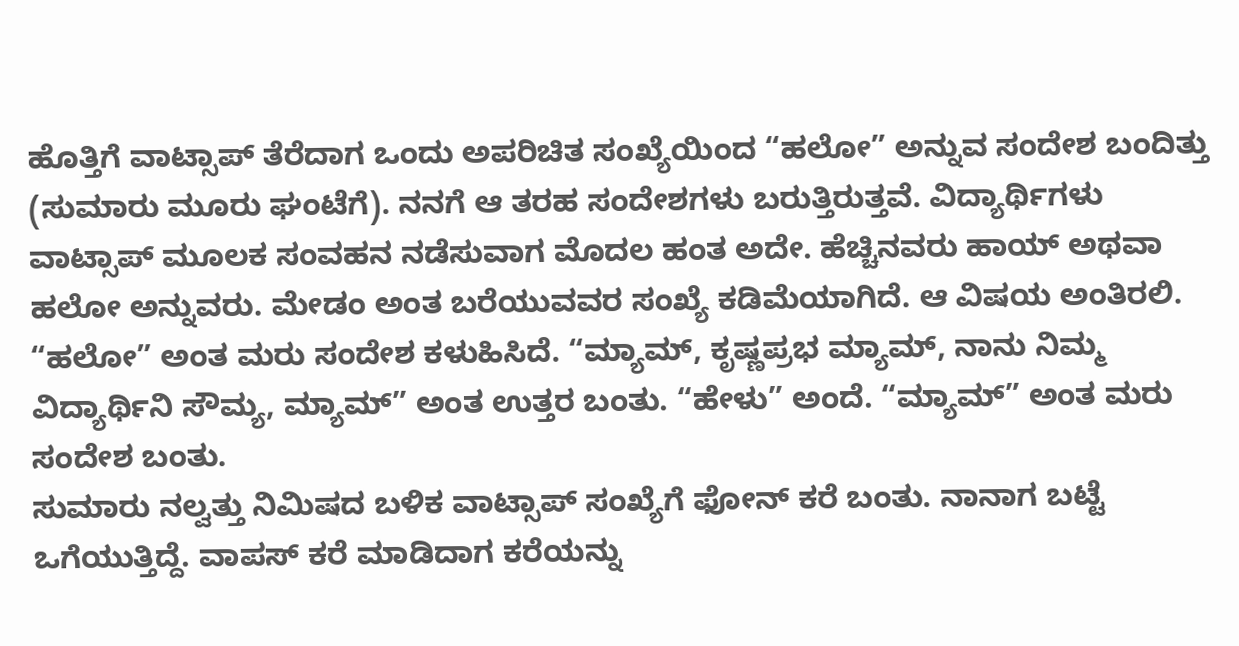ಹೊತ್ತಿಗೆ ವಾಟ್ಸಾಪ್ ತೆರೆದಾಗ ಒಂದು ಅಪರಿಚಿತ ಸಂಖ್ಯೆಯಿಂದ “ಹಲೋ” ಅನ್ನುವ ಸಂದೇಶ ಬಂದಿತ್ತು (ಸುಮಾರು ಮೂರು ಘಂಟೆಗೆ). ನನಗೆ ಆ ತರಹ ಸಂದೇಶಗಳು ಬರುತ್ತಿರುತ್ತವೆ. ವಿದ್ಯಾರ್ಥಿಗಳು ವಾಟ್ಸಾಪ್ ಮೂಲಕ ಸಂವಹನ ನಡೆಸುವಾಗ ಮೊದಲ ಹಂತ ಅದೇ. ಹೆಚ್ಚಿನವರು ಹಾಯ್ ಅಥವಾ ಹಲೋ ಅನ್ನುವರು. ಮೇಡಂ ಅಂತ ಬರೆಯುವವರ ಸಂಖ್ಯೆ ಕಡಿಮೆಯಾಗಿದೆ. ಆ ವಿಷಯ ಅಂತಿರಲಿ. “ಹಲೋ” ಅಂತ ಮರು ಸಂದೇಶ ಕಳುಹಿಸಿದೆ. “ಮ್ಯಾಮ್, ಕೃಷ್ಣಪ್ರಭ ಮ್ಯಾಮ್, ನಾನು ನಿಮ್ಮ ವಿದ್ಯಾರ್ಥಿನಿ ಸೌಮ್ಯ, ಮ್ಯಾಮ್” ಅಂತ ಉತ್ತರ ಬಂತು. “ಹೇಳು” ಅಂದೆ. “ಮ್ಯಾಮ್” ಅಂತ ಮರು ಸಂದೇಶ ಬಂತು.
ಸುಮಾರು ನಲ್ವತ್ತು ನಿಮಿಷದ ಬಳಿಕ ವಾಟ್ಸಾಪ್ ಸಂಖ್ಯೆಗೆ ಫೋನ್ ಕರೆ ಬಂತು. ನಾನಾಗ ಬಟ್ಟೆ ಒಗೆಯುತ್ತಿದ್ದೆ. ವಾಪಸ್ ಕರೆ ಮಾಡಿದಾಗ ಕರೆಯನ್ನು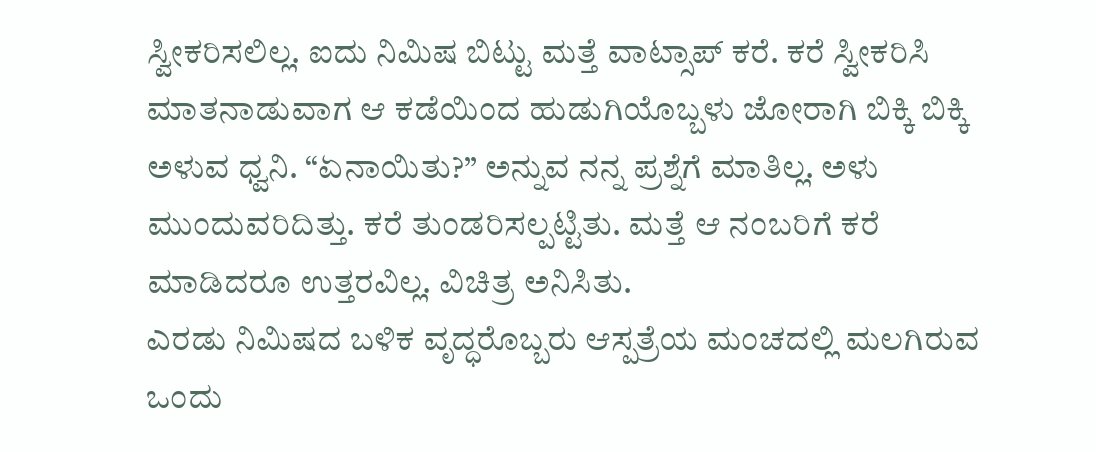ಸ್ವೀಕರಿಸಲಿಲ್ಲ. ಐದು ನಿಮಿಷ ಬಿಟ್ಟು ಮತ್ತೆ ವಾಟ್ಸಾಪ್ ಕರೆ. ಕರೆ ಸ್ವೀಕರಿಸಿ ಮಾತನಾಡುವಾಗ ಆ ಕಡೆಯಿಂದ ಹುಡುಗಿಯೊಬ್ಬಳು ಜೋರಾಗಿ ಬಿಕ್ಕಿ ಬಿಕ್ಕಿ ಅಳುವ ಧ್ವನಿ. “ಏನಾಯಿತು?” ಅನ್ನುವ ನನ್ನ ಪ್ರಶ್ನೆಗೆ ಮಾತಿಲ್ಲ. ಅಳು ಮುಂದುವರಿದಿತ್ತು. ಕರೆ ತುಂಡರಿಸಲ್ಪಟ್ಟಿತು. ಮತ್ತೆ ಆ ನಂಬರಿಗೆ ಕರೆ ಮಾಡಿದರೂ ಉತ್ತರವಿಲ್ಲ. ವಿಚಿತ್ರ ಅನಿಸಿತು.
ಎರಡು ನಿಮಿಷದ ಬಳಿಕ ವೃದ್ಧರೊಬ್ಬರು ಆಸ್ಪತ್ರೆಯ ಮಂಚದಲ್ಲಿ ಮಲಗಿರುವ ಒಂದು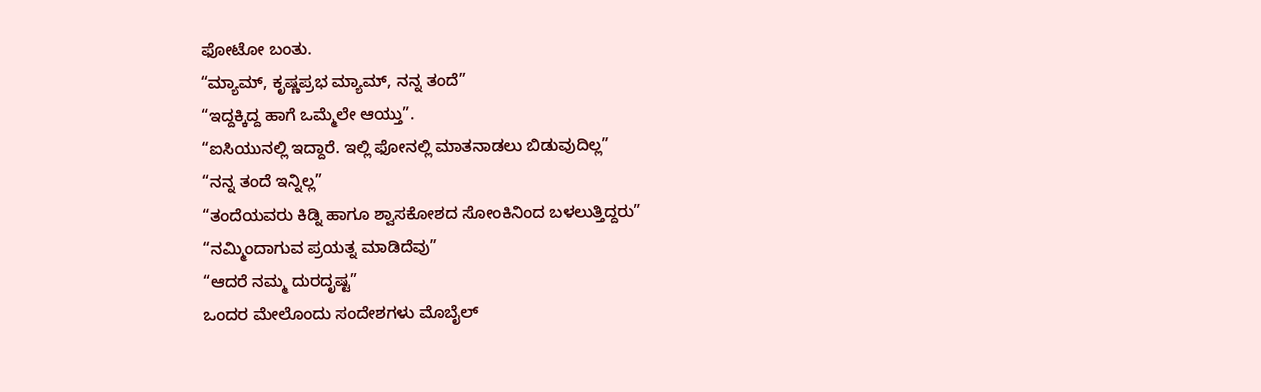ಫೋಟೋ ಬಂತು.
“ಮ್ಯಾಮ್, ಕೃಷ್ಣಪ್ರಭ ಮ್ಯಾಮ್, ನನ್ನ ತಂದೆ”
“ಇದ್ದಕ್ಕಿದ್ದ ಹಾಗೆ ಒಮ್ಮೆಲೇ ಆಯ್ತು”.
“ಐಸಿಯುನಲ್ಲಿ ಇದ್ದಾರೆ. ಇಲ್ಲಿ ಫೋನಲ್ಲಿ ಮಾತನಾಡಲು ಬಿಡುವುದಿಲ್ಲ”
“ನನ್ನ ತಂದೆ ಇನ್ನಿಲ್ಲ”
“ತಂದೆಯವರು ಕಿಡ್ನಿ ಹಾಗೂ ಶ್ವಾಸಕೋಶದ ಸೋಂಕಿನಿಂದ ಬಳಲುತ್ತಿದ್ದರು”
“ನಮ್ಮಿಂದಾಗುವ ಪ್ರಯತ್ನ ಮಾಡಿದೆವು”
“ಆದರೆ ನಮ್ಮ ದುರದೃಷ್ಟ”
ಒಂದರ ಮೇಲೊಂದು ಸಂದೇಶಗಳು ಮೊಬೈಲ್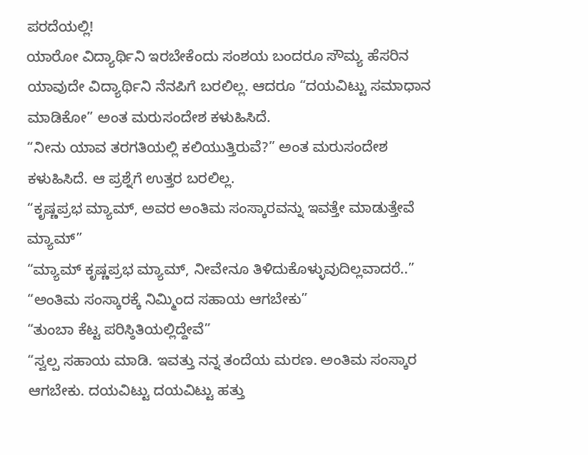ಪರದೆಯಲ್ಲಿ!
ಯಾರೋ ವಿದ್ಯಾರ್ಥಿನಿ ಇರಬೇಕೆಂದು ಸಂಶಯ ಬಂದರೂ ಸೌಮ್ಯ ಹೆಸರಿನ ಯಾವುದೇ ವಿದ್ಯಾರ್ಥಿನಿ ನೆನಪಿಗೆ ಬರಲಿಲ್ಲ. ಆದರೂ “ದಯವಿಟ್ಟು ಸಮಾಧಾನ ಮಾಡಿಕೋ” ಅಂತ ಮರುಸಂದೇಶ ಕಳುಹಿಸಿದೆ.
“ನೀನು ಯಾವ ತರಗತಿಯಲ್ಲಿ ಕಲಿಯುತ್ತಿರುವೆ?” ಅಂತ ಮರುಸಂದೇಶ ಕಳುಹಿಸಿದೆ. ಆ ಪ್ರಶ್ನೆಗೆ ಉತ್ತರ ಬರಲಿಲ್ಲ.
“ಕೃಷ್ಣಪ್ರಭ ಮ್ಯಾಮ್, ಅವರ ಅಂತಿಮ ಸಂಸ್ಕಾರವನ್ನು ಇವತ್ತೇ ಮಾಡುತ್ತೇವೆ ಮ್ಯಾಮ್”
“ಮ್ಯಾಮ್ ಕೃಷ್ಣಪ್ರಭ ಮ್ಯಾಮ್, ನೀವೇನೂ ತಿಳಿದುಕೊಳ್ಳುವುದಿಲ್ಲವಾದರೆ..”
“ಅಂತಿಮ ಸಂಸ್ಕಾರಕ್ಕೆ ನಿಮ್ಮಿಂದ ಸಹಾಯ ಆಗಬೇಕು”
“ತುಂಬಾ ಕೆಟ್ಟ ಪರಿಸ್ಠಿತಿಯಲ್ಲಿದ್ದೇವೆ”
“ಸ್ವಲ್ಪ ಸಹಾಯ ಮಾಡಿ. ಇವತ್ತು ನನ್ನ ತಂದೆಯ ಮರಣ. ಅಂತಿಮ ಸಂಸ್ಕಾರ ಆಗಬೇಕು. ದಯವಿಟ್ಟು ದಯವಿಟ್ಟು ಹತ್ತು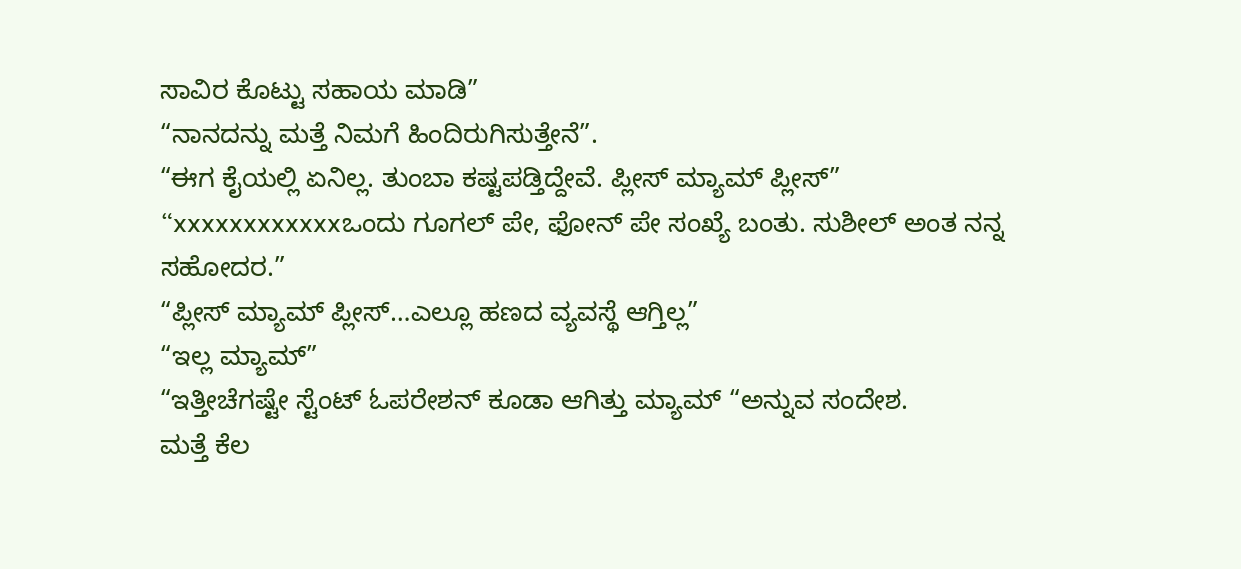ಸಾವಿರ ಕೊಟ್ಟು ಸಹಾಯ ಮಾಡಿ”
“ನಾನದನ್ನು ಮತ್ತೆ ನಿಮಗೆ ಹಿಂದಿರುಗಿಸುತ್ತೇನೆ”.
“ಈಗ ಕೈಯಲ್ಲಿ ಏನಿಲ್ಲ. ತುಂಬಾ ಕಷ್ಟಪಡ್ತಿದ್ದೇವೆ. ಪ್ಲೀಸ್ ಮ್ಯಾಮ್ ಪ್ಲೀಸ್”
“xxxxxxxxxxxxಒಂದು ಗೂಗಲ್ ಪೇ, ಫೋನ್ ಪೇ ಸಂಖ್ಯೆ ಬಂತು. ಸುಶೀಲ್ ಅಂತ ನನ್ನ ಸಹೋದರ.”
“ಪ್ಲೀಸ್ ಮ್ಯಾಮ್ ಪ್ಲೀಸ್…ಎಲ್ಲೂ ಹಣದ ವ್ಯವಸ್ಥೆ ಆಗ್ತಿಲ್ಲ”
“ಇಲ್ಲ ಮ್ಯಾಮ್”
“ಇತ್ತೀಚೆಗಷ್ಟೇ ಸ್ಟೆಂಟ್ ಓಪರೇಶನ್ ಕೂಡಾ ಆಗಿತ್ತು ಮ್ಯಾಮ್ “ಅನ್ನುವ ಸಂದೇಶ.
ಮತ್ತೆ ಕೆಲ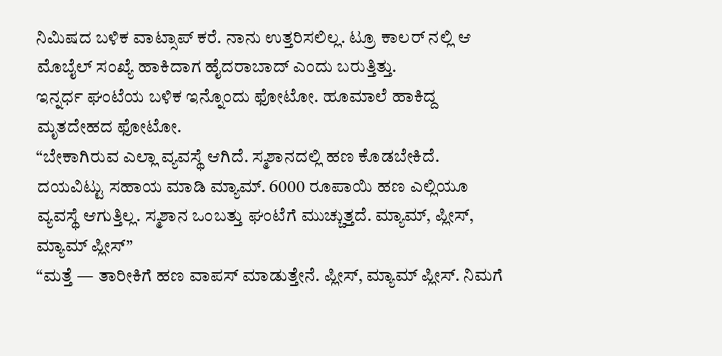ನಿಮಿಷದ ಬಳಿಕ ವಾಟ್ಸಾಪ್ ಕರೆ. ನಾನು ಉತ್ತರಿಸಲಿಲ್ಲ. ಟ್ರೂ ಕಾಲರ್ ನಲ್ಲಿ ಆ ಮೊಬೈಲ್ ಸಂಖ್ಯೆ ಹಾಕಿದಾಗ ಹೈದರಾಬಾದ್ ಎಂದು ಬರುತ್ತಿತ್ತು.
ಇನ್ನರ್ಧ ಘಂಟೆಯ ಬಳಿಕ ಇನ್ನೊಂದು ಫೋಟೋ. ಹೂಮಾಲೆ ಹಾಕಿದ್ದ ಮೃತದೇಹದ ಫೋಟೋ.
“ಬೇಕಾಗಿರುವ ಎಲ್ಲಾ ವ್ಯವಸ್ಥೆ ಆಗಿದೆ. ಸ್ಮಶಾನದಲ್ಲಿ ಹಣ ಕೊಡಬೇಕಿದೆ. ದಯವಿಟ್ಟು ಸಹಾಯ ಮಾಡಿ ಮ್ಯಾಮ್. 6000 ರೂಪಾಯಿ ಹಣ ಎಲ್ಲಿಯೂ ವ್ಯವಸ್ಥೆ ಆಗುತ್ತಿಲ್ಲ. ಸ್ಮಶಾನ ಒಂಬತ್ತು ಘಂಟೆಗೆ ಮುಚ್ಚುತ್ತದೆ. ಮ್ಯಾಮ್, ಪ್ಲೀಸ್, ಮ್ಯಾಮ್ ಪ್ಲೀಸ್”
“ಮತ್ತೆ — ತಾರೀಕಿಗೆ ಹಣ ವಾಪಸ್ ಮಾಡುತ್ತೇನೆ. ಪ್ಲೀಸ್, ಮ್ಯಾಮ್ ಪ್ಲೀಸ್. ನಿಮಗೆ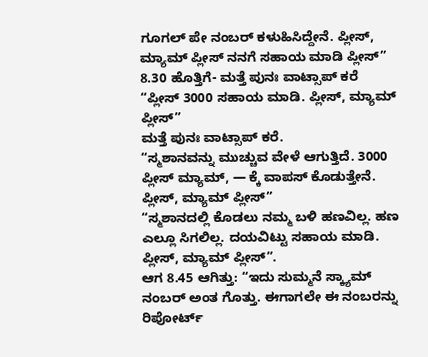ಗೂಗಲ್ ಪೇ ನಂಬರ್ ಕಳುಹಿಸಿದ್ದೇನೆ. ಪ್ಲೀಸ್, ಮ್ಯಾಮ್ ಪ್ಲೀಸ್ ನನಗೆ ಸಹಾಯ ಮಾಡಿ ಪ್ಲೀಸ್”
8.30 ಹೊತ್ತಿಗೆ- ಮತ್ತೆ ಪುನಃ ವಾಟ್ಸಾಪ್ ಕರೆ
“ಪ್ಲೀಸ್ 3000 ಸಹಾಯ ಮಾಡಿ. ಪ್ಲೀಸ್, ಮ್ಯಾಮ್ ಪ್ಲೀಸ್”
ಮತ್ತೆ ಪುನಃ ವಾಟ್ಸಾಪ್ ಕರೆ.
“ಸ್ಮಶಾನವನ್ನು ಮುಚ್ಚುವ ವೇಳೆ ಆಗುತ್ತಿದೆ. 3000 ಪ್ಲೀಸ್ ಮ್ಯಾಮ್, — ಕ್ಕೆ ವಾಪಸ್ ಕೊಡುತ್ತೇನೆ. ಪ್ಲೀಸ್, ಮ್ಯಾಮ್ ಪ್ಲೀಸ್”
“ಸ್ಮಶಾನದಲ್ಲಿ ಕೊಡಲು ನಮ್ಮ ಬಳಿ ಹಣವಿಲ್ಲ. ಹಣ ಎಲ್ಲೂ ಸಿಗಲಿಲ್ಲ. ದಯವಿಟ್ಟು ಸಹಾಯ ಮಾಡಿ. ಪ್ಲೀಸ್, ಮ್ಯಾಮ್ ಪ್ಲೀಸ್”.
ಆಗ 8.45 ಆಗಿತ್ತು: “ಇದು ಸುಮ್ಮನೆ ಸ್ಕ್ಯಾಮ್ ನಂಬರ್ ಅಂತ ಗೊತ್ತು. ಈಗಾಗಲೇ ಈ ನಂಬರನ್ನು ರಿಪೋರ್ಟ್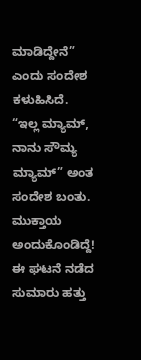ಮಾಡಿದ್ದೇನೆ” ಎಂದು ಸಂದೇಶ ಕಳುಹಿಸಿದೆ.
“ಇಲ್ಲ ಮ್ಯಾಮ್, ನಾನು ಸೌಮ್ಯ ಮ್ಯಾಮ್” ಅಂತ ಸಂದೇಶ ಬಂತು.
ಮುಕ್ತಾಯ ಅಂದುಕೊಂಡಿದ್ದೆ!
ಈ ಘಟನೆ ನಡೆದ ಸುಮಾರು ಹತ್ತು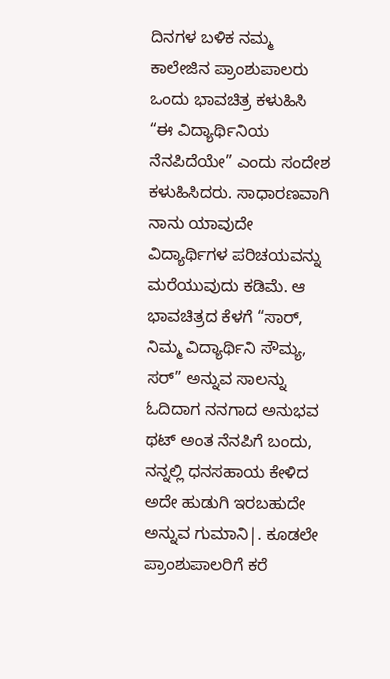ದಿನಗಳ ಬಳಿಕ ನಮ್ಮ ಕಾಲೇಜಿನ ಪ್ರಾಂಶುಪಾಲರು ಒಂದು ಭಾವಚಿತ್ರ ಕಳುಹಿಸಿ “ಈ ವಿದ್ಯಾರ್ಥಿನಿಯ ನೆನಪಿದೆಯೇ” ಎಂದು ಸಂದೇಶ ಕಳುಹಿಸಿದರು. ಸಾಧಾರಣವಾಗಿ ನಾನು ಯಾವುದೇ ವಿದ್ಯಾರ್ಥಿಗಳ ಪರಿಚಯವನ್ನು ಮರೆಯುವುದು ಕಡಿಮೆ. ಆ ಭಾವಚಿತ್ರದ ಕೆಳಗೆ “ಸಾರ್, ನಿಮ್ಮ ವಿದ್ಯಾರ್ಥಿನಿ ಸೌಮ್ಯ, ಸರ್” ಅನ್ನುವ ಸಾಲನ್ನು ಓದಿದಾಗ ನನಗಾದ ಅನುಭವ ಥಟ್ ಅಂತ ನೆನಪಿಗೆ ಬಂದು, ನನ್ನಲ್ಲಿ ಧನಸಹಾಯ ಕೇಳಿದ ಅದೇ ಹುಡುಗಿ ಇರಬಹುದೇ ಅನ್ನುವ ಗುಮಾನಿ|. ಕೂಡಲೇ ಪ್ರಾಂಶುಪಾಲರಿಗೆ ಕರೆ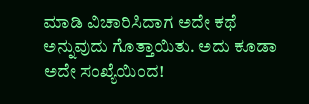ಮಾಡಿ ವಿಚಾರಿಸಿದಾಗ ಅದೇ ಕಥೆ ಅನ್ನುವುದು ಗೊತ್ತಾಯಿತು. ಅದು ಕೂಡಾ ಅದೇ ಸಂಖ್ಯೆಯಿಂದ!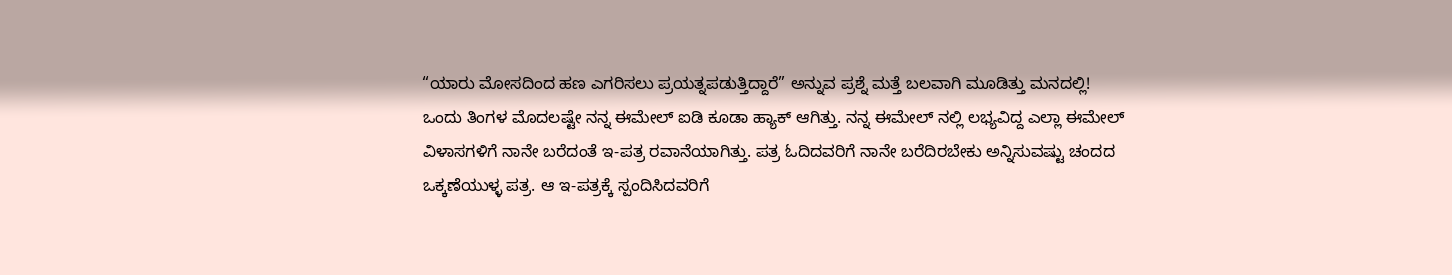“ಯಾರು ಮೋಸದಿಂದ ಹಣ ಎಗರಿಸಲು ಪ್ರಯತ್ನಪಡುತ್ತಿದ್ದಾರೆ” ಅನ್ನುವ ಪ್ರಶ್ನೆ ಮತ್ತೆ ಬಲವಾಗಿ ಮೂಡಿತ್ತು ಮನದಲ್ಲಿ!
ಒಂದು ತಿಂಗಳ ಮೊದಲಷ್ಟೇ ನನ್ನ ಈಮೇಲ್ ಐಡಿ ಕೂಡಾ ಹ್ಯಾಕ್ ಆಗಿತ್ತು. ನನ್ನ ಈಮೇಲ್ ನಲ್ಲಿ ಲಭ್ಯವಿದ್ದ ಎಲ್ಲಾ ಈಮೇಲ್ ವಿಳಾಸಗಳಿಗೆ ನಾನೇ ಬರೆದಂತೆ ಇ-ಪತ್ರ ರವಾನೆಯಾಗಿತ್ತು. ಪತ್ರ ಓದಿದವರಿಗೆ ನಾನೇ ಬರೆದಿರಬೇಕು ಅನ್ನಿಸುವಷ್ಟು ಚಂದದ ಒಕ್ಕಣೆಯುಳ್ಳ ಪತ್ರ. ಆ ಇ-ಪತ್ರಕ್ಕೆ ಸ್ಪಂದಿಸಿದವರಿಗೆ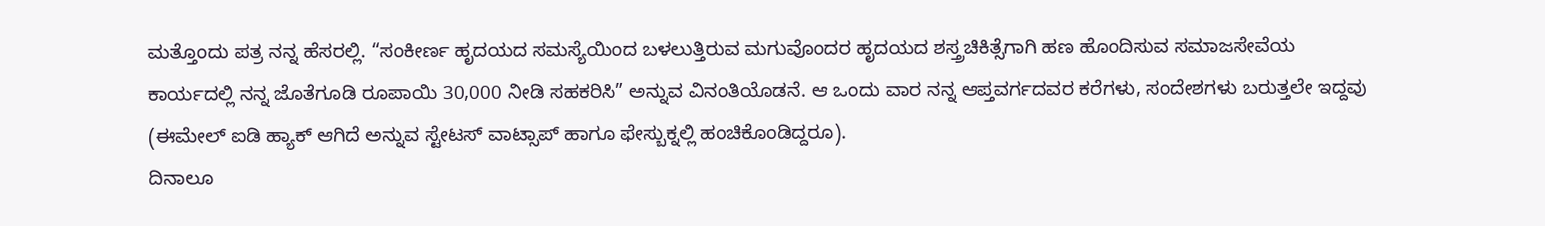ಮತ್ತೊಂದು ಪತ್ರ ನನ್ನ ಹೆಸರಲ್ಲಿ. “ಸಂಕೀರ್ಣ ಹೃದಯದ ಸಮಸ್ಯೆಯಿಂದ ಬಳಲುತ್ತಿರುವ ಮಗುವೊಂದರ ಹೃದಯದ ಶಸ್ತ್ರಚಿಕಿತ್ಸೆಗಾಗಿ ಹಣ ಹೊಂದಿಸುವ ಸಮಾಜಸೇವೆಯ ಕಾರ್ಯದಲ್ಲಿ ನನ್ನ ಜೊತೆಗೂಡಿ ರೂಪಾಯಿ 30,000 ನೀಡಿ ಸಹಕರಿಸಿ” ಅನ್ನುವ ವಿನಂತಿಯೊಡನೆ. ಆ ಒಂದು ವಾರ ನನ್ನ ಆಪ್ತವರ್ಗದವರ ಕರೆಗಳು, ಸಂದೇಶಗಳು ಬರುತ್ತಲೇ ಇದ್ದವು (ಈಮೇಲ್ ಐಡಿ ಹ್ಯಾಕ್ ಆಗಿದೆ ಅನ್ನುವ ಸ್ಟೇಟಸ್ ವಾಟ್ಸಾಪ್ ಹಾಗೂ ಫೇಸ್ಬುಕ್ನಲ್ಲಿ ಹಂಚಿಕೊಂಡಿದ್ದರೂ).
ದಿನಾಲೂ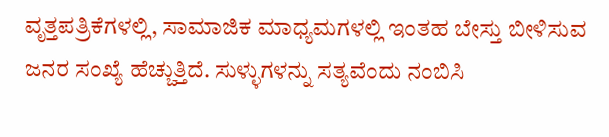ವೃತ್ತಪತ್ರಿಕೆಗಳಲ್ಲಿ, ಸಾಮಾಜಿಕ ಮಾಧ್ಯಮಗಳಲ್ಲಿ ಇಂತಹ ಬೇಸ್ತು ಬೀಳಿಸುವ ಜನರ ಸಂಖ್ಯೆ ಹೆಚ್ಚುತ್ತಿದೆ. ಸುಳ್ಳುಗಳನ್ನು ಸತ್ಯವೆಂದು ನಂಬಿಸಿ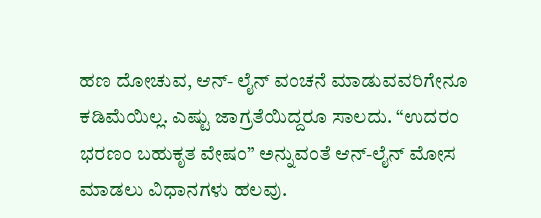ಹಣ ದೋಚುವ, ಆನ್- ಲೈನ್ ವಂಚನೆ ಮಾಡುವವರಿಗೇನೂ ಕಡಿಮೆಯಿಲ್ಲ. ಎಷ್ಟು ಜಾಗ್ರತೆಯಿದ್ದರೂ ಸಾಲದು. “ಉದರಂ ಭರಣಂ ಬಹುಕೃತ ವೇಷಂ” ಅನ್ನುವಂತೆ ಆನ್-ಲೈನ್ ಮೋಸ ಮಾಡಲು ವಿಧಾನಗಳು ಹಲವು.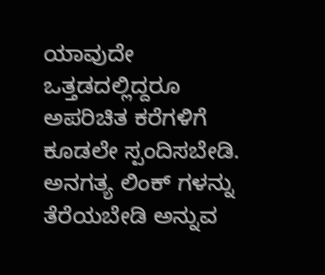ಯಾವುದೇ ಒತ್ತಡದಲ್ಲಿದ್ದರೂ ಅಪರಿಚಿತ ಕರೆಗಳಿಗೆ ಕೂಡಲೇ ಸ್ಪಂದಿಸಬೇಡಿ. ಅನಗತ್ಯ ಲಿಂಕ್ ಗಳನ್ನು ತೆರೆಯಬೇಡಿ ಅನ್ನುವ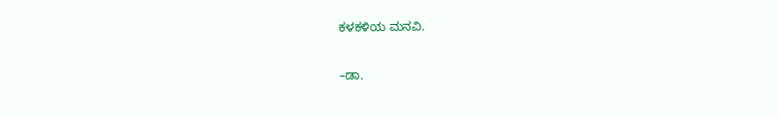ಕಳಕಳಿಯ ಮನವಿ.

–ಡಾ.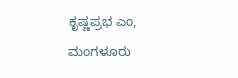ಕೃಷ್ಣಪ್ರಭ ಎಂ, ಮಂಗಳೂರು